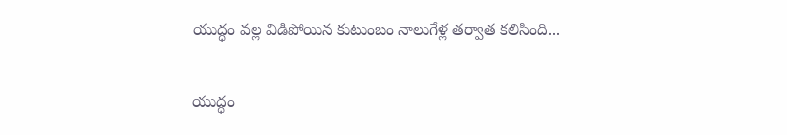యుద్ధం వల్ల విడిపోయిన కుటుంబం నాలుగేళ్ల తర్వాత కలిసింది...

యుద్ధం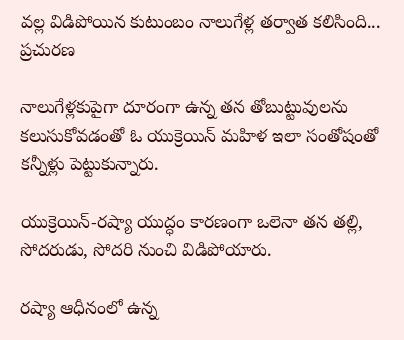వల్ల విడిపోయిన కుటుంబం నాలుగేళ్ల తర్వాత కలిసింది...
ప్రచురణ

నాలుగేళ్లకుపైగా దూరంగా ఉన్న తన తోబుట్టువులను కలుసుకోవడంతో ఓ యుక్రెయిన్ మహిళ ఇలా సంతోషంతో కన్నీళ్లు పెట్టుకున్నారు.

యుక్రెయిన్‌-రష్యా యుద్ధం కారణంగా ఒలెనా తన తల్లి, సోదరుడు, సోదరి నుంచి విడిపోయారు.

రష్యా ఆధీనంలో ఉన్న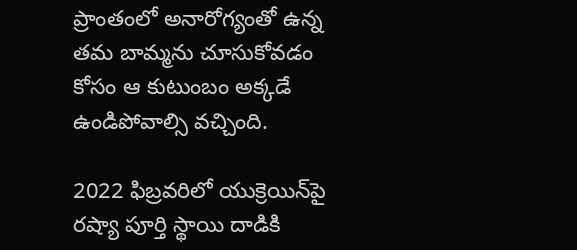ప్రాంతంలో అనారోగ్యంతో ఉన్న తమ బామ్మను చూసుకోవడం కోసం ఆ కుటుంబం అక్కడే ఉండిపోవాల్సి వచ్చింది.

2022 ఫిబ్రవరిలో యుక్రెయిన్‌పై రష్యా పూర్తి స్థాయి దాడికి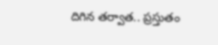దిగిన తర్వాత.. ప్రస్తుతం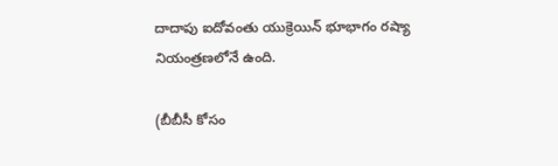దాదాపు ఐదోవంతు యుక్రెయిన్ భూభాగం రష్యా నియంత్రణలోనే ఉంది.

(బీబీసీ కోసం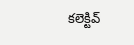కలెక్టివ్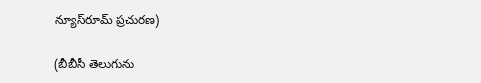న్యూస్‌రూమ్ ప్రచురణ)

(బీబీసీ తెలుగును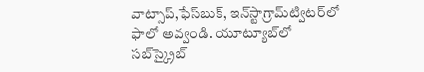వాట్సాప్‌,ఫేస్‌బుక్, ఇన్‌స్టాగ్రామ్‌ట్విటర్‌లో ఫాలో అవ్వండి. యూట్యూబ్‌లో సబ్‌స్క్రైబ్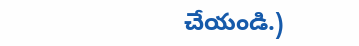చేయండి.)